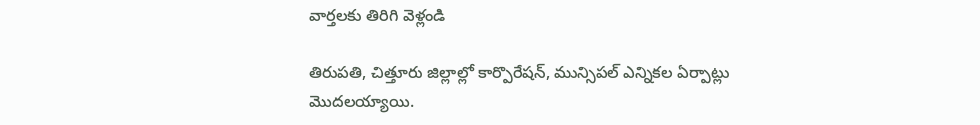వార్తలకు తిరిగి వెళ్లండి

తిరుపతి, చిత్తూరు జిల్లాల్లో కార్పొరేషన్, మున్సిపల్ ఎన్నికల ఏర్పాట్లు మొదలయ్యాయి.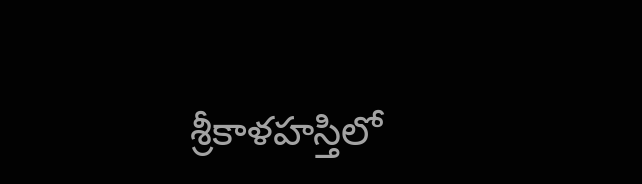శ్రీకాళహస్తిలో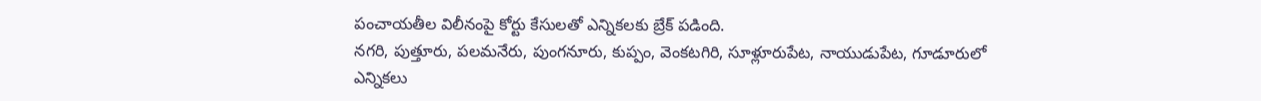పంచాయతీల విలీనంపై కోర్టు కేసులతో ఎన్నికలకు బ్రేక్ పడింది.
నగరి, పుత్తూరు, పలమనేరు, పుంగనూరు, కుప్పం, వెంకటగిరి, సూళ్లూరుపేట, నాయుడుపేట, గూడూరులో ఎన్నికలు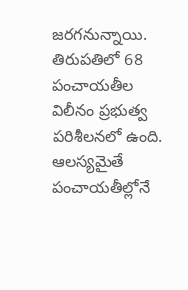జరగనున్నాయి. తిరుపతిలో 68 పంచాయతీల విలీనం ప్రభుత్వ పరిశీలనలో ఉంది. ఆలస్యమైతే పంచాయతీల్లోనే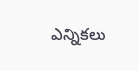ఎన్నికలు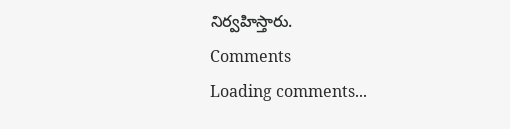నిర్వహిస్తారు.
Comments
Loading comments...